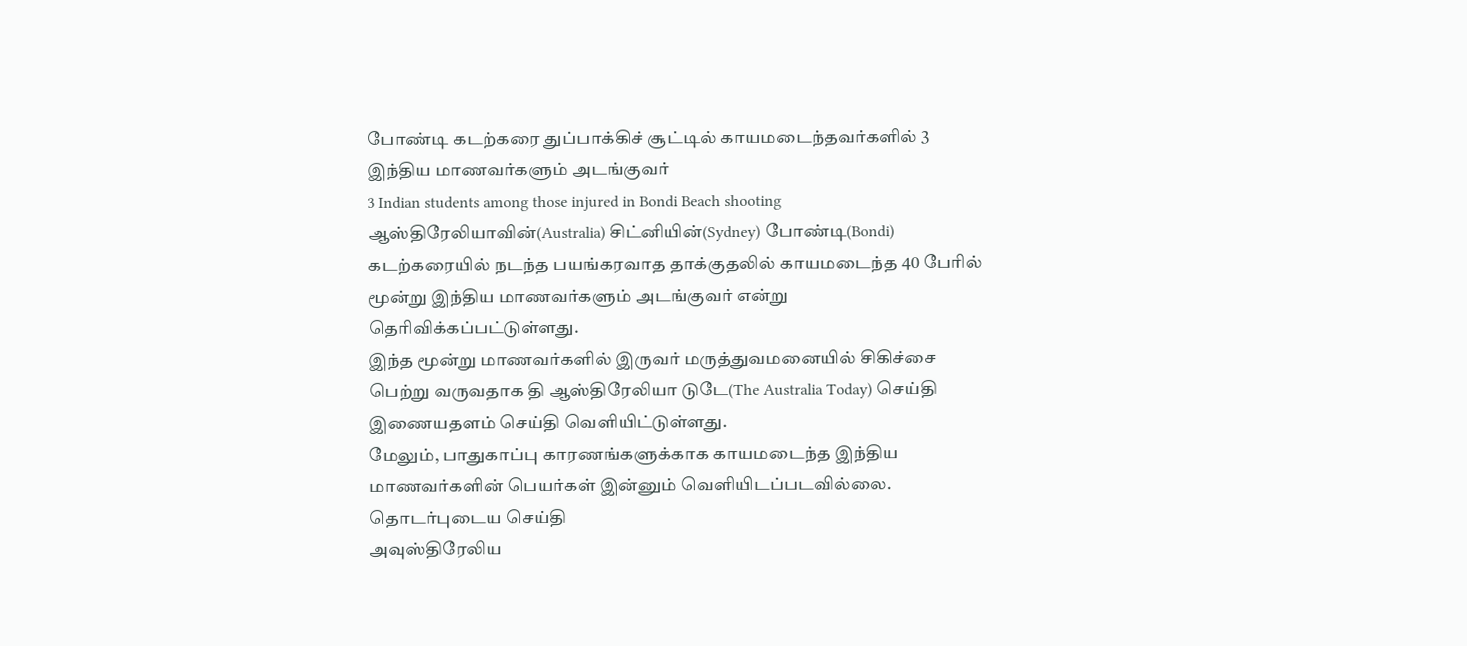போண்டி கடற்கரை துப்பாக்கிச் சூட்டில் காயமடைந்தவர்களில் 3 இந்திய மாணவர்களும் அடங்குவர்
3 Indian students among those injured in Bondi Beach shooting
ஆஸ்திரேலியாவின்(Australia) சிட்னியின்(Sydney) போண்டி(Bondi) கடற்கரையில் நடந்த பயங்கரவாத தாக்குதலில் காயமடைந்த 40 பேரில் மூன்று இந்திய மாணவர்களும் அடங்குவர் என்று தெரிவிக்கப்பட்டுள்ளது.
இந்த மூன்று மாணவர்களில் இருவர் மருத்துவமனையில் சிகிச்சை பெற்று வருவதாக தி ஆஸ்திரேலியா டுடே(The Australia Today) செய்தி இணையதளம் செய்தி வெளியிட்டுள்ளது.
மேலும், பாதுகாப்பு காரணங்களுக்காக காயமடைந்த இந்திய மாணவர்களின் பெயர்கள் இன்னும் வெளியிடப்படவில்லை.
தொடர்புடைய செய்தி
அவுஸ்திரேலிய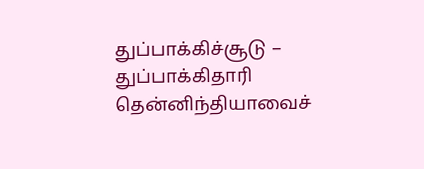துப்பாக்கிச்சூடு – துப்பாக்கிதாரி தென்னிந்தியாவைச்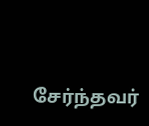சேர்ந்தவர்